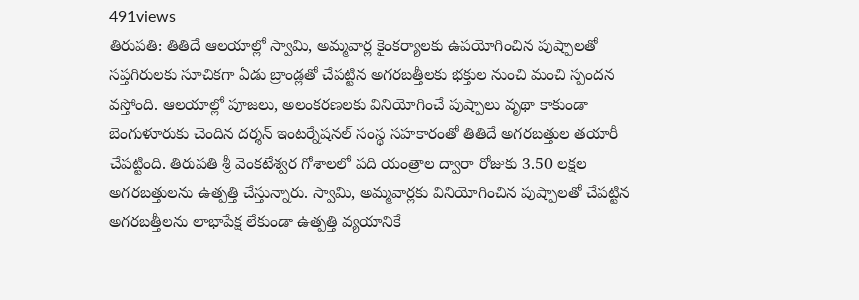491views
తిరుపతి: తితిదే ఆలయాల్లో స్వామి, అమ్మవార్ల కైంకర్యాలకు ఉపయోగించిన పుష్పాలతో సప్తగిరులకు సూచికగా ఏడు బ్రాండ్లతో చేపట్టిన అగరబత్తీలకు భక్తుల నుంచి మంచి స్పందన వస్తోంది. ఆలయాల్లో పూజలు, అలంకరణలకు వినియోగించే పుష్పాలు వృథా కాకుండా బెంగుళూరుకు చెందిన దర్శన్ ఇంటర్నేషనల్ సంస్థ సహకారంతో తితిదే అగరబత్తుల తయారీ చేపట్టింది. తిరుపతి శ్రీ వెంకటేశ్వర గోశాలలో పది యంత్రాల ద్వారా రోజుకు 3.50 లక్షల అగరబత్తులను ఉత్పత్తి చేస్తున్నారు. స్వామి, అమ్మవార్లకు వినియోగించిన పుష్పాలతో చేపట్టిన అగరబత్తీలను లాభాపేక్ష లేకుండా ఉత్పత్తి వ్యయానికే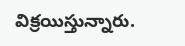విక్రయిస్తున్నారు.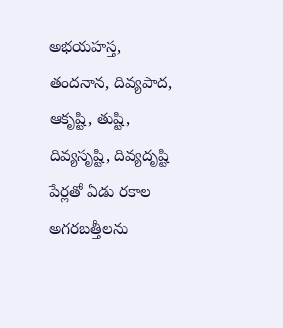అభయహస్త, తందనాన, దివ్యపాద, ఆకృష్టి, తుష్టి, దివ్యసృష్టి, దివ్యదృష్టి పేర్లతో ఏడు రకాల అగరబత్తీలను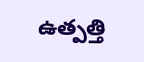ఉత్పత్తి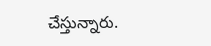చేస్తున్నారు.